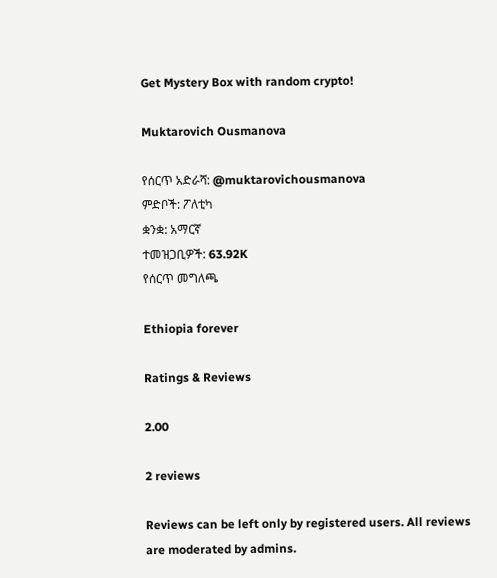Get Mystery Box with random crypto!

Muktarovich Ousmanova

የሰርጥ አድራሻ: @muktarovichousmanova
ምድቦች: ፖለቲካ
ቋንቋ: አማርኛ
ተመዝጋቢዎች: 63.92K
የሰርጥ መግለጫ

Ethiopia forever

Ratings & Reviews

2.00

2 reviews

Reviews can be left only by registered users. All reviews are moderated by admins.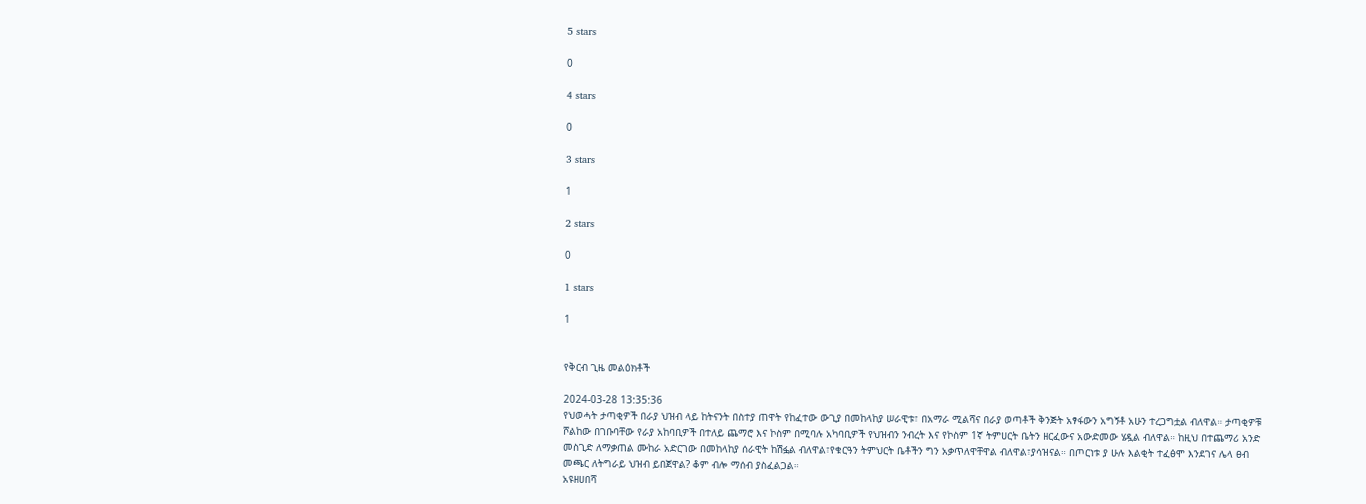5 stars

0

4 stars

0

3 stars

1

2 stars

0

1 stars

1


የቅርብ ጊዜ መልዕክቶች

2024-03-28 13:35:36
የህወሓት ታጣቂዎች በራያ ህዝብ ላይ ከትናንት በስተያ ጠዋት የከፈተው ውጊያ በመከላከያ ሠራዊቱ፣ በአማራ ሚልሻና በራያ ወጣቶች ቅንጅት አፃፋውን አግኝቶ አሁን ተረጋግቷል ብለዋል። ታጣቂዎቹ ሾልከው በገቡባቸው የራያ አከባቢዎች በተለይ ጨማሮ እና ኮስም በሚባሉ አካባቢዎች የህዝብን ንብረት እና የኮስም 1ኛ ትምሀርት ቤትን ዘርፈውና አውድመው ሄዷል ብለዋል። ከዚህ በተጨማሪ አንድ መስጊድ ለማቃጠል ሙከራ አድርገው በመከላከያ ሰራዊት ከሽፏል ብለዋል፣የቁርዓን ትምህርት ቤቶችን ግን አቃጥለዋቸዋል ብለዋል፣ያሳዝናል። በጦርነቱ ያ ሁሉ እልቂት ተፈፅሞ እንደገና ሌላ ፀብ መጫር ለትግራይ ህዝብ ይበጀዋል? ቆም ብሎ ማሰብ ያስፈልጋል።
አዩዘሀበሻ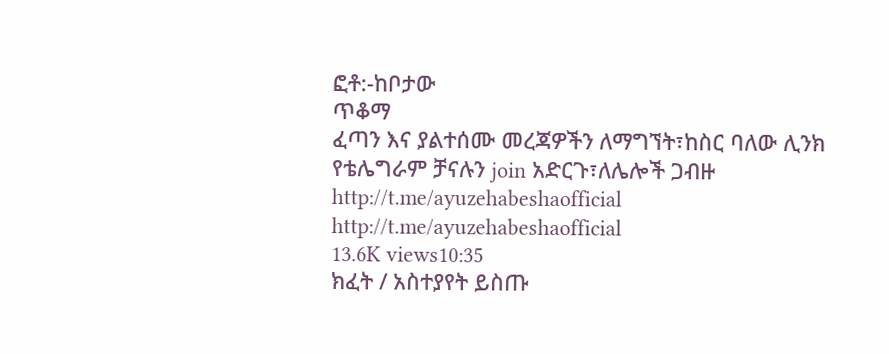ፎቶ:-ከቦታው
ጥቆማ
ፈጣን እና ያልተሰሙ መረጃዎችን ለማግኘት፣ከስር ባለው ሊንክ የቴሌግራም ቻናሉን join አድርጉ፣ለሌሎች ጋብዙ
http://t.me/ayuzehabeshaofficial
http://t.me/ayuzehabeshaofficial
13.6K views10:35
ክፈት / አስተያየት ይስጡ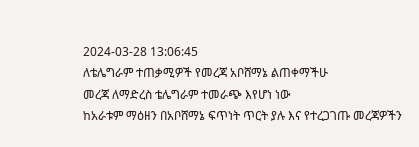2024-03-28 13:06:45
ለቴሌግራም ተጠቃሚዎች የመረጃ አቦሸማኔ ልጠቀማችሁ
መረጃ ለማድረስ ቴሌግራም ተመራጭ እየሆነ ነው
ከአራቱም ማዕዘን በአቦሸማኔ ፍጥነት ጥርት ያሉ እና የተረጋገጡ መረጃዎችን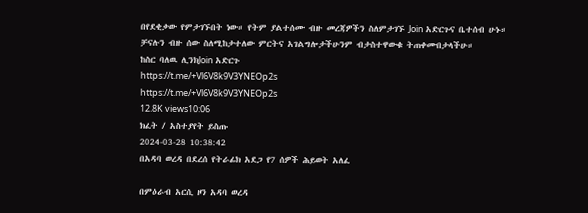በየደቂቃው የምታገኙበት ነው። የትም ያልተሰሙ ብዙ መረጃዎችን ስለምታገኙ Join አድርጉና ቤተሰብ ሁኑ።
ቻናሉን ብዙ ሰው ስለሚከታተለው ምርትና አገልግሎታችሁንም ብታስተዋውቁ ትጠቀሙበታላችሁ።
ከስር ባለዉ ሊንክJoin አድርጉ
https://t.me/+Vl6V8k9V3YNEOp2s
https://t.me/+Vl6V8k9V3YNEOp2s
12.8K views10:06
ክፈት / አስተያየት ይስጡ
2024-03-28 10:38:42
በአዳባ ወረዳ በደረሰ የትራፊክ አደጋ የ7 ሰዎች ሕይወት አለፈ

በምዕራብ አርሲ ዞን አዳባ ወረዳ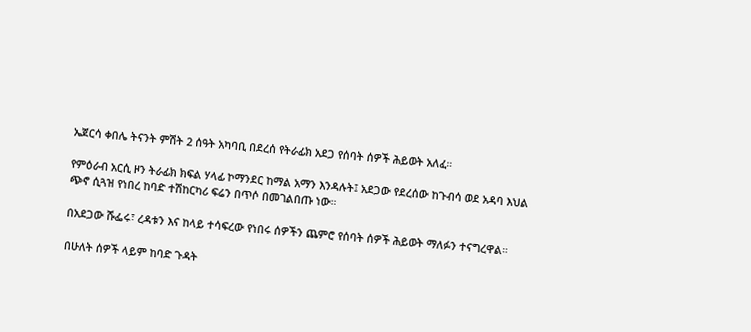ኤጀርሳ ቀበሌ ትናንት ምሽት 2 ሰዓት አካባቢ በደረሰ የትራፊክ አደጋ የሰባት ሰዎች ሕይወት አለፈ።

የምዕራብ አርሲ ዞን ትራፊክ ክፍል ሃላፊ ኮማንደር ከማል አማን እንዳሉት፤ አደጋው የደረሰው ከጉብሳ ወደ አዳባ እህል ጭኖ ሲጓዝ የነበረ ከባድ ተሽከርካሪ ፍሬን በጥሶ በመገልበጡ ነው።

በአደጋው ሹፌሩ፣ ረዳቱን እና ከላይ ተሳፍረው የነበሩ ሰዎችን ጨምሮ የሰባት ሰዎች ሕይወት ማለፉን ተናግረዋል።

በሁለት ሰዎች ላይም ከባድ ጉዳት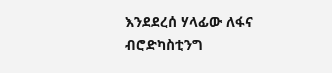እንደደረሰ ሃላፊው ለፋና ብሮድካስቲንግ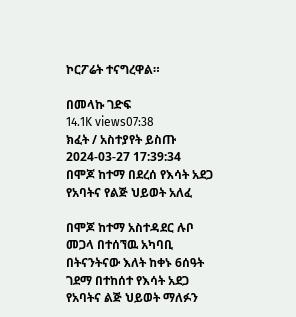ኮርፖሬት ተናግረዋል።

በመላኩ ገድፍ
14.1K views07:38
ክፈት / አስተያየት ይስጡ
2024-03-27 17:39:34
በሞጆ ከተማ በደረሰ የእሳት አደጋ የአባትና የልጅ ህይወት አለፈ

በሞጆ ከተማ አስተዳደር ሉቦ መጋላ በተሰኘዉ አካባቢ በትናንትናው እለት ከቀኑ 6ሰዓት ገደማ በተከሰተ የእሳት አደጋ የአባትና ልጅ ህይወት ማለፉን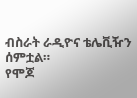ብስራት ራዲዮና ቴሌቪዥን ሰምቷል።
የሞጆ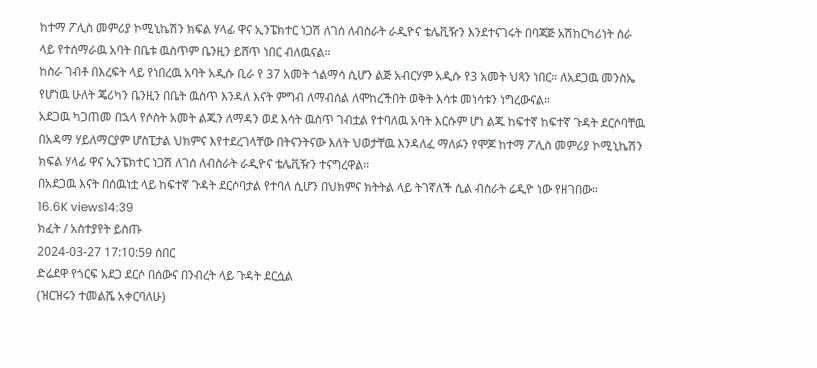ከተማ ፖሊስ መምሪያ ኮሚኒኬሽን ክፍል ሃላፊ ዋና ኢንፔክተር ነጋሽ ለገሰ ለብስራት ራዲዮና ቴሌቪዥን እንደተናገሩት በባጃጅ አሽከርካሪነት ስራ ላይ የተሰማራዉ አባት በቤቱ ዉስጥም ቤንዚን ይሸጥ ነበር ብለዉናል።
ከስራ ገብቶ በእረፍት ላይ የነበረዉ አባት አዲሱ ቢራ የ 37 አመት ጎልማሳ ሲሆን ልጅ አብርሃም አዲሱ የ3 አመት ህጻን ነበር። ለአደጋዉ መንስኤ የሆነዉ ሁለት ጄሪካን ቤንዚን በቤት ዉስጥ እንዳለ እናት ምግብ ለማብሰል ለሞከረችበት ወቅት እሳቱ መነሳቱን ነግረውናል።
አደጋዉ ካጋጠመ በኋላ የሶስት አመት ልጁን ለማዳን ወደ እሳት ዉስጥ ገብቷል የተባለዉ አባት እርሱም ሆነ ልጁ ከፍተኛ ከፍተኛ ጉዳት ደርሶባቸዉ በአዳማ ሃይለማርያም ሆስፒታል ህክምና እየተደረገላቸው በትናንትናው እለት ህወታቸዉ እንዳለፈ ማለፉን የሞጆ ከተማ ፖሊስ መምሪያ ኮሚኒኬሽን ክፍል ሃላፊ ዋና ኢንፔክተር ነጋሽ ለገሰ ለብስራት ራዲዮና ቴሌቪዥን ተናግረዋል።
በአደጋዉ እናት በሰዉነቷ ላይ ከፍተኛ ጉዳት ደርሶባታል የተባለ ሲሆን በህክምና ክትትል ላይ ትገኛለች ሲል ብስራት ሬዲዮ ነው የዘገበው።
16.6K views14:39
ክፈት / አስተያየት ይስጡ
2024-03-27 17:10:59 ሰበር
ድሬደዋ የጎርፍ አደጋ ደርሶ በሰውና በንብረት ላይ ጉዳት ደርሷል
(ዝርዝሩን ተመልሼ አቀርባለሁ)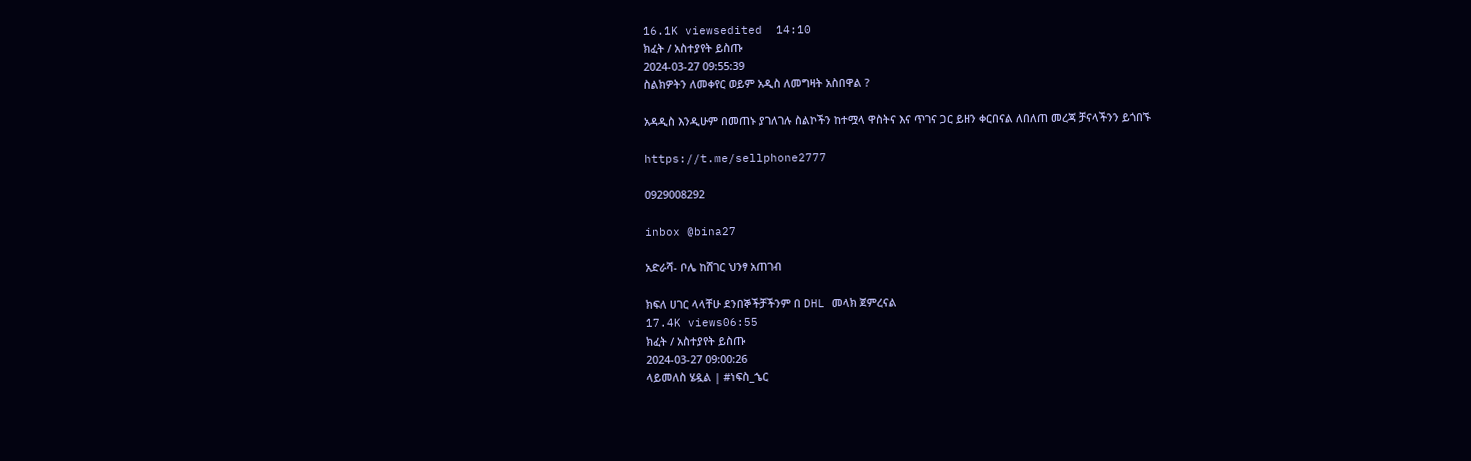16.1K viewsedited  14:10
ክፈት / አስተያየት ይስጡ
2024-03-27 09:55:39
ስልክዎትን ለመቀየር ወይም አዲስ ለመግዛት አስበዋል ?

አዳዲስ እንዲሁም በመጠኑ ያገለገሉ ስልኮችን ከተሟላ ዋስትና እና ጥገና ጋር ይዘን ቀርበናል ለበለጠ መረጃ ቻናላችንን ይጎበኙ

https://t.me/sellphone2777

0929008292

inbox @bina27

አድራሻ- ቦሌ ከሸገር ህንፃ አጠገብ

ክፍለ ሀገር ላላቸሁ ደንበኞችቻችንም በ DHL መላክ ጀምረናል
17.4K views06:55
ክፈት / አስተያየት ይስጡ
2024-03-27 09:00:26
ላይመለስ ሄዷል | #ነፍስ_ኄር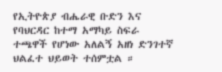የኢትዮጵያ ብሔራዊ ቡድን እና የባህርዳር ከተማ አማካይ ስፍራ ተጫዋች የሆነው አለልኝ አዘነ ድንገተኛ ህልፈተ ህይወት ተሰምቷል ።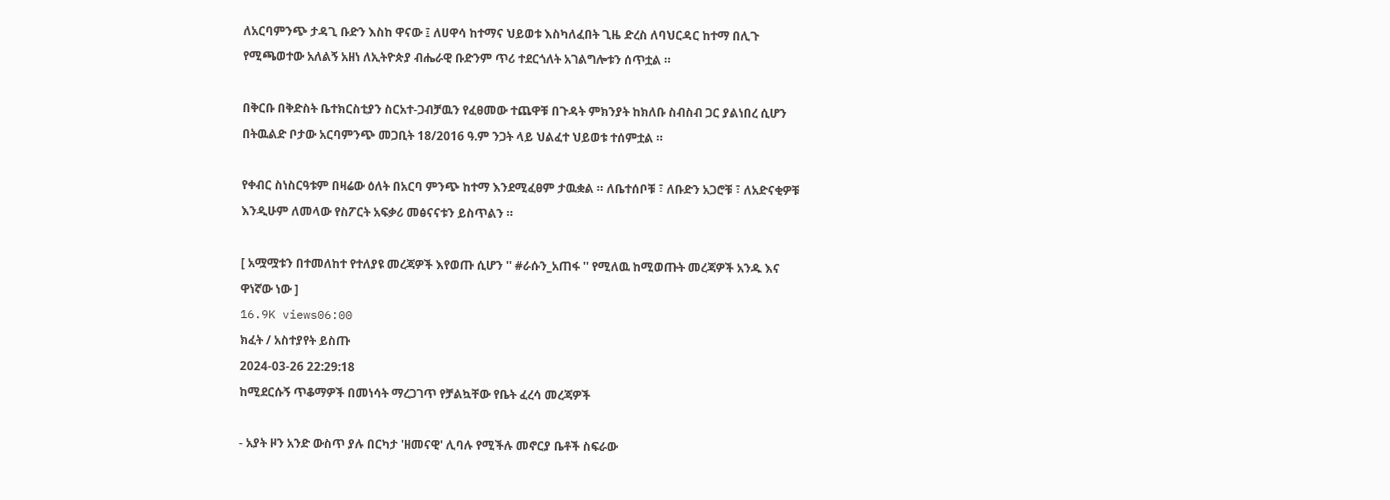ለአርባምንጭ ታዳጊ ቡድን እስከ ዋናው ፤ ለሀዋሳ ከተማና ህይወቱ እስካለፈበት ጊዜ ድረስ ለባህርዳር ከተማ በሊጉ የሚጫወተው አለልኝ አዘነ ለኢትዮጵያ ብሔራዊ ቡድንም ጥሪ ተደርጎለት አገልግሎቱን ሰጥቷል ።

በቅርቡ በቅድስት ቤተክርስቲያን ስርአተ-ጋብቻዉን የፈፀመው ተጨዋቹ በጉዳት ምክንያት ከክለቡ ስብስብ ጋር ያልነበረ ሲሆን በትዉልድ ቦታው አርባምንጭ መጋቢት 18/2016 ዓ.ም ንጋት ላይ ህልፈተ ህይወቱ ተሰምቷል ።

የቀብር ስነስርዓቱም በዛሬው ዕለት በአርባ ምንጭ ከተማ እንደሚፈፀም ታዉቋል ። ለቤተሰቦቹ ፣ ለቡድን አጋሮቹ ፣ ለአድናቂዎቹ እንዲሁም ለመላው የስፖርት አፍቃሪ መፅናናቱን ይስጥልን ።

[ አሟሟቱን በተመለከተ የተለያዩ መረጃዎች እየወጡ ሲሆን '' #ራሱን_አጠፋ '' የሚለዉ ከሚወጡት መረጃዎች አንዱ እና ዋነኛው ነው ]
16.9K views06:00
ክፈት / አስተያየት ይስጡ
2024-03-26 22:29:18
ከሚደርሱኝ ጥቆማዎች በመነሳት ማረጋገጥ የቻልኳቸው የቤት ፈረሳ መረጃዎች

- አያት ዞን አንድ ውስጥ ያሉ በርካታ 'ዘመናዊ' ሊባሉ የሚችሉ መኖርያ ቤቶች ስፍራው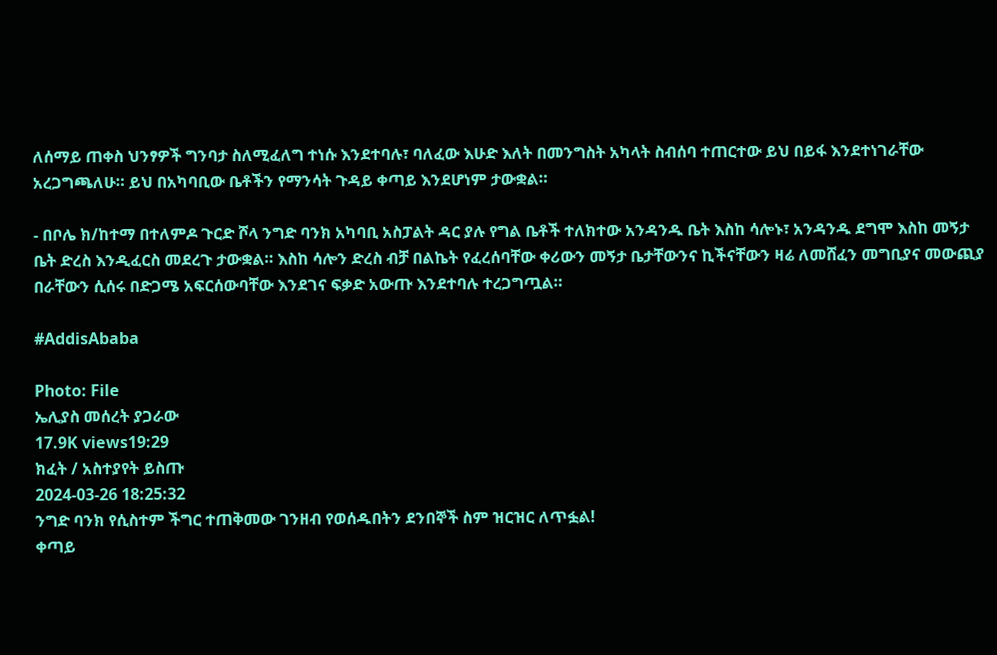ለሰማይ ጠቀስ ህንፃዎች ግንባታ ስለሚፈለግ ተነሱ እንደተባሉ፣ ባለፈው እሁድ እለት በመንግስት አካላት ስብሰባ ተጠርተው ይህ በይፋ እንደተነገራቸው አረጋግጫለሁ። ይህ በአካባቢው ቤቶችን የማንሳት ጉዳይ ቀጣይ እንደሆነም ታውቋል።

- በቦሌ ክ/ከተማ በተለምዶ ጉርድ ሾላ ንግድ ባንክ አካባቢ አስፓልት ዳር ያሉ የግል ቤቶች ተለክተው አንዳንዱ ቤት እስከ ሳሎኑ፣ አንዳንዱ ደግሞ እስከ መኝታ ቤት ድረስ እንዲፈርስ መደረጉ ታውቋል። እስከ ሳሎን ድረስ ብቻ በልኬት የፈረሰባቸው ቀሪውን መኝታ ቤታቸውንና ኪችናቸውን ዛሬ ለመሸፈን መግቢያና መውጪያ በራቸውን ሲሰሩ በድጋሜ አፍርሰውባቸው እንደገና ፍቃድ አውጡ እንደተባሉ ተረጋግጧል።

#AddisAbaba

Photo: File
ኤሊያስ መሰረት ያጋራው
17.9K views19:29
ክፈት / አስተያየት ይስጡ
2024-03-26 18:25:32
ንግድ ባንክ የሲስተም ችግር ተጠቅመው ገንዘብ የወሰዱበትን ደንበኞች ስም ዝርዝር ለጥፏል!
ቀጣይ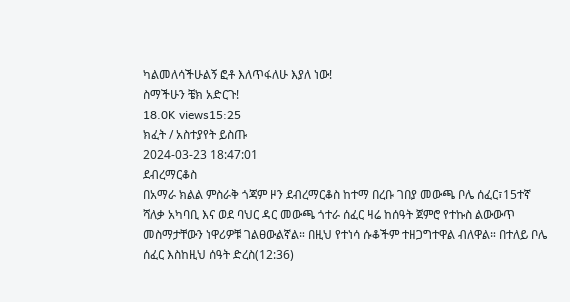ካልመለሳችሁልኝ ፎቶ እለጥፋለሁ እያለ ነው!
ስማችሁን ቼክ አድርጉ!
18.0K views15:25
ክፈት / አስተያየት ይስጡ
2024-03-23 18:47:01
ደብረማርቆስ
በአማራ ክልል ምስራቅ ጎጃም ዞን ደብረማርቆስ ከተማ በረቡ ገበያ መውጫ ቦሌ ሰፈር፣15ተኛ ሻለቃ አካባቢ እና ወደ ባህር ዳር መውጫ ጎተራ ሰፈር ዛሬ ከሰዓት ጀምሮ የተኩስ ልውውጥ መስማታቸውን ነዋሪዎቹ ገልፀውልኛል። በዚህ የተነሳ ሱቆችም ተዘጋግተዋል ብለዋል። በተለይ ቦሌ ሰፈር እስከዚህ ሰዓት ድረስ(12:36)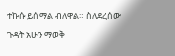ተኩሱ ይሰማል ብለዋል። ስለደረሰው ጉዳት አሁን ማወቅ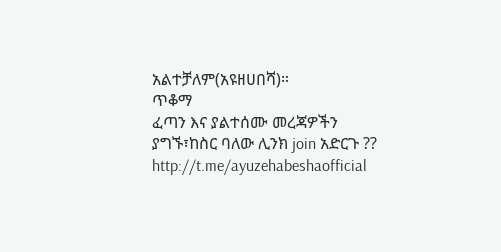አልተቻለም(አዩዘሀበሻ)።
ጥቆማ
ፈጣን እና ያልተሰሙ መረጃዎችን ያግኙ፣ከስር ባለው ሊንክ join አድርጉ ??
http://t.me/ayuzehabeshaofficial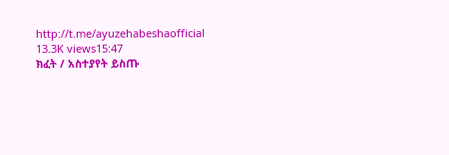http://t.me/ayuzehabeshaofficial
13.3K views15:47
ክፈት / አስተያየት ይስጡ